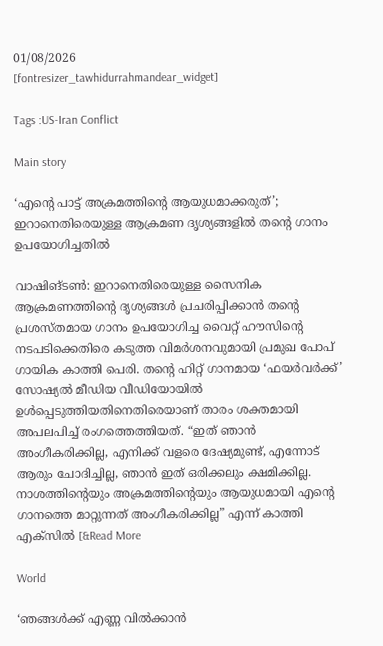01/08/2026
[fontresizer_tawhidurrahmandear_widget]

Tags :US-Iran Conflict

Main story

‘എന്റെ പാട്ട് അക്രമത്തിന്റെ ആയുധമാക്കരുത്’; ഇറാനെതിരെയുള്ള ആക്രമണ ദൃശ്യങ്ങളിൽ തന്‍റെ ഗാനം ഉപയോഗിച്ചതിൽ

വാഷിങ്ടൺ: ഇറാനെതിരെയുള്ള സൈനിക ആക്രമണത്തിന്റെ ദൃശ്യങ്ങൾ പ്രചരിപ്പിക്കാൻ തന്റെ പ്രശസ്തമായ ഗാനം ഉപയോഗിച്ച വൈറ്റ് ഹൗസിന്റെ നടപടിക്കെതിരെ കടുത്ത വിമർശനവുമായി പ്രമുഖ പോപ് ഗായിക കാത്തി പെരി. തന്റെ ഹിറ്റ് ഗാനമായ ‘ഫയർവർക്ക്’ സോഷ്യൽ മീഡിയ വീഡിയോയിൽ ഉൾപ്പെടുത്തിയതിനെതിരെയാണ് താരം ശക്തമായി അപലപിച്ച് രംഗത്തെത്തിയത്. “ഇത് ഞാൻ അംഗീകരിക്കില്ല, എനിക്ക് വളരെ ദേഷ്യമുണ്ട്, എന്നോട് ആരും ചോദിച്ചില്ല, ഞാൻ ഇത് ഒരിക്കലും ക്ഷമിക്കില്ല. നാശത്തിന്റെയും അക്രമത്തിൻ്റെയും ആയുധമായി എൻ്റെ ഗാനത്തെ മാറ്റുന്നത് അംഗീകരിക്കില്ല” എന്ന് കാത്തി എക്സിൽ [&Read More

World

‘ഞങ്ങൾക്ക് എണ്ണ വിൽക്കാൻ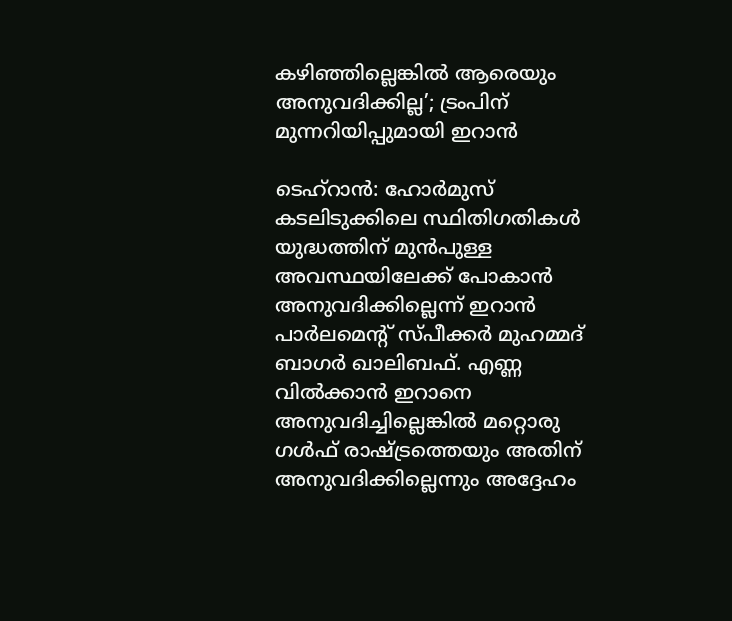കഴിഞ്ഞില്ലെങ്കിൽ ആരെയും അനുവദിക്കില്ല’; ട്രംപിന് മുന്നറിയിപ്പുമായി ഇറാൻ

ടെഹ്റാൻ: ഹോർമുസ് കടലിടുക്കിലെ സ്ഥിതിഗതികൾ യുദ്ധത്തിന് മുൻപുള്ള അവസ്ഥയിലേക്ക് പോകാൻ അനുവദിക്കില്ലെന്ന് ഇറാൻ പാർലമെന്റ് സ്പീക്കർ മുഹമ്മദ് ബാഗർ ഖാലിബഫ്. എണ്ണ വിൽക്കാൻ ഇറാനെ അനുവദിച്ചില്ലെങ്കിൽ മറ്റൊരു ഗൾഫ് രാഷ്ട്രത്തെയും അതിന് അനുവദിക്കില്ലെന്നും അദ്ദേഹം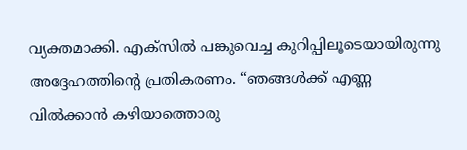വ്യക്തമാക്കി. എക്‌സിൽ പങ്കുവെച്ച കുറിപ്പിലൂടെയായിരുന്നു അദ്ദേഹത്തിന്റെ പ്രതികരണം. “ഞങ്ങൾക്ക് എണ്ണ വിൽക്കാൻ കഴിയാത്തൊരു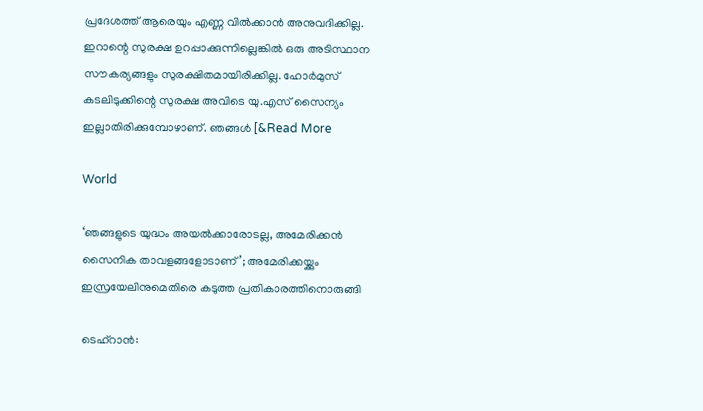പ്രദേശത്ത് ആരെയും എണ്ണ വിൽക്കാൻ അനുവദിക്കില്ല. ഇറാന്റെ സുരക്ഷ ഉറപ്പാക്കുന്നില്ലെങ്കിൽ ഒരു അടിസ്ഥാന സൗകര്യങ്ങളും സുരക്ഷിതമായിരിക്കില്ല. ഹോർമുസ് കടലിടുക്കിന്റെ സുരക്ഷ അവിടെ യു.എസ് സൈന്യം ഇല്ലാതിരിക്കുമ്പോഴാണ്. ഞങ്ങൾ [&Read More

World

‘ഞങ്ങളുടെ യുദ്ധം അയൽക്കാരോടല്ല, അമേരിക്കൻ സൈനിക താവളങ്ങളോടാണ്’; അമേരിക്കയ്ക്കും ഇസ്രയേലിനുമെതിരെ കടുത്ത പ്രതികാരത്തിനൊരുങ്ങി

ടെഹ്‌റാൻ: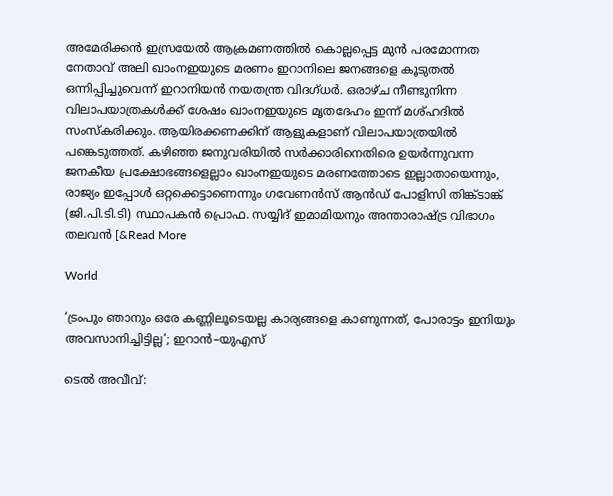അമേരിക്കൻ ഇസ്രയേൽ ആക്രമണത്തിൽ കൊല്ലപ്പെട്ട മുൻ പരമോന്നത നേതാവ് അലി ഖാംനഇയുടെ മരണം ഇറാനിലെ ജനങ്ങളെ കൂടുതൽ ഒന്നിപ്പിച്ചുവെന്ന് ഇറാനിയൻ നയതന്ത്ര വിദഗ്ധർ. ഒരാഴ്ച നീണ്ടുനിന്ന വിലാപയാത്രകൾക്ക് ശേഷം ഖാംനഇയുടെ മൃതദേഹം ഇന്ന് മശ്ഹദിൽ സംസ്‌കരിക്കും. ആയിരക്കണക്കിന് ആളുകളാണ് വിലാപയാത്രയിൽ പങ്കെടുത്തത്. കഴിഞ്ഞ ജനുവരിയിൽ സർക്കാരിനെതിരെ ഉയർന്നുവന്ന ജനകീയ പ്രക്ഷോഭങ്ങളെല്ലാം ഖാംനഇയുടെ മരണത്തോടെ ഇല്ലാതായെന്നും, രാജ്യം ഇപ്പോൾ ഒറ്റക്കെട്ടാണെന്നും ഗവേണൻസ് ആൻഡ് പോളിസി തിങ്ക്ടാങ്ക് (ജി.പി.ടി.ടി) സ്ഥാപകൻ പ്രൊഫ. സയ്യിദ് ഇമാമിയനും അന്താരാഷ്ട്ര വിഭാഗം തലവൻ [&Read More

World

‘ട്രംപും ഞാനും ഒരേ കണ്ണിലൂടെയല്ല കാര്യങ്ങളെ കാണുന്നത്, പോരാട്ടം ഇനിയും അവസാനിച്ചിട്ടില്ല’; ഇറാൻ–യുഎസ്

ടെൽ‌ അവീവ്: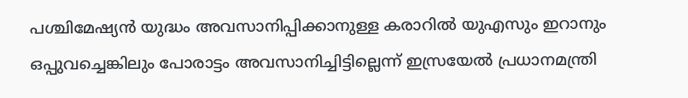പശ്ചിമേഷ്യൻ യുദ്ധം അവസാനിപ്പിക്കാനുള്ള കരാറിൽ യുഎസും ഇറാനും ഒപ്പുവച്ചെങ്കിലും പോരാട്ടം അവസാനിച്ചിട്ടില്ലെന്ന് ഇസ്രയേൽ പ്രധാനമന്ത്രി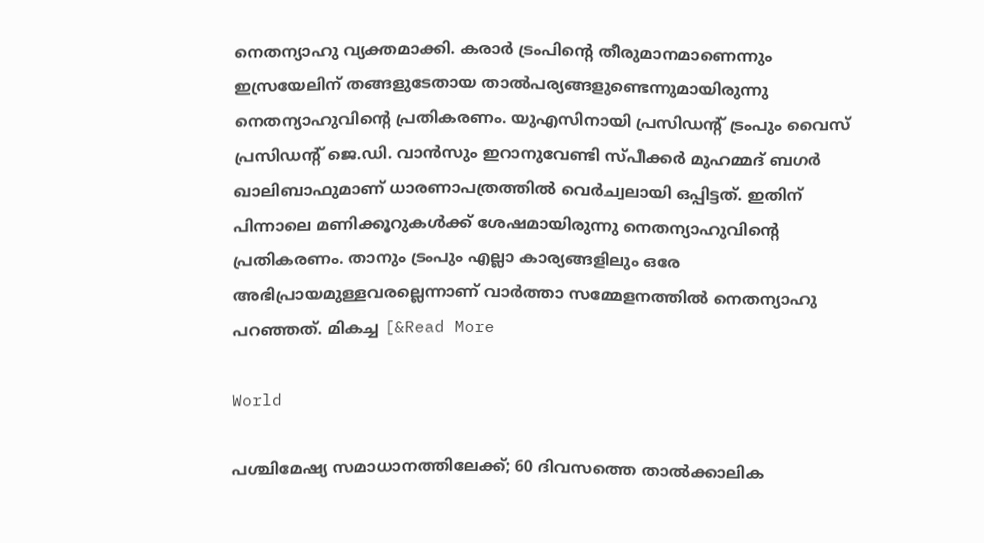നെതന്യാഹു വ്യക്തമാക്കി. കരാർ ട്രംപിന്റെ തീരുമാനമാണെന്നും ഇസ്രയേലിന് തങ്ങളുടേതായ താൽപര്യങ്ങളുണ്ടെന്നുമായിരുന്നു നെതന്യാഹുവിന്റെ പ്രതികരണം. യുഎസിനായി പ്രസിഡന്റ് ട്രംപും വൈസ് പ്രസിഡന്റ് ജെ.ഡി. വാൻസും ഇറാനുവേണ്ടി സ്പീക്കർ മുഹമ്മദ് ബഗർ ഖാലിബാഫുമാണ് ധാരണാപത്രത്തിൽ വെർച്വലായി ഒപ്പിട്ടത്. ഇതിന് പിന്നാലെ മണിക്കൂറുകൾക്ക് ശേഷമായിരുന്നു നെതന്യാഹുവിന്റെ പ്രതികരണം. താനും ട്രംപും എല്ലാ കാര്യങ്ങളിലും ഒരേ അഭിപ്രായമുള്ളവരല്ലെന്നാണ് വാർത്താ സമ്മേളനത്തിൽ നെതന്യാഹു പറഞ്ഞത്. മികച്ച [&Read More

World

പശ്ചിമേഷ്യ സമാധാനത്തിലേക്ക്; 60 ദിവസത്തെ താൽക്കാലിക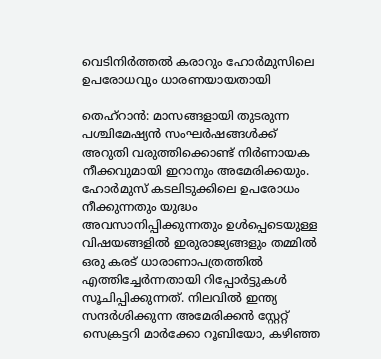വെടിനിർത്തൽ കരാറും ഹോർമുസിലെ ഉപരോധവും ധാരണയായതായി

തെഹ്‌റാൻ: മാസങ്ങളായി തുടരുന്ന പശ്ചിമേഷ്യൻ സംഘർഷങ്ങൾക്ക് അറുതി വരുത്തിക്കൊണ്ട് നിർണായക നീക്കവുമായി ഇറാനും അമേരിക്കയും. ഹോർമുസ് കടലിടുക്കിലെ ഉപരോധം നീക്കുന്നതും യുദ്ധം അവസാനിപ്പിക്കുന്നതും ഉൾപ്പെടെയുള്ള വിഷയങ്ങളിൽ ഇരുരാജ്യങ്ങളും തമ്മിൽ ഒരു കരട് ധാരാണാപത്രത്തിൽ എത്തിച്ചേർന്നതായി റിപ്പോർട്ടുകൾ സൂചിപ്പിക്കുന്നത്. നിലവിൽ ഇന്ത്യ സന്ദർശിക്കുന്ന അമേരിക്കൻ സ്റ്റേറ്റ് സെക്രട്ടറി മാർക്കോ റൂബിയോ, കഴിഞ്ഞ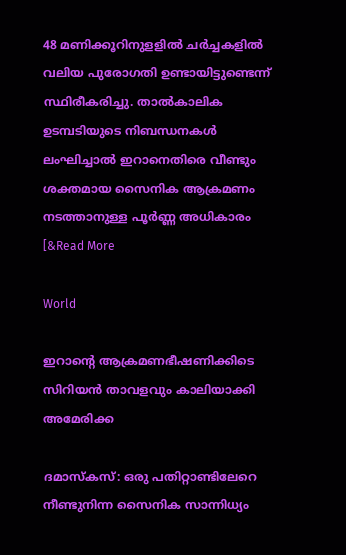48 മണിക്കൂറിനുളളിൽ ചർച്ചകളിൽ വലിയ പുരോഗതി ഉണ്ടായിട്ടുണ്ടെന്ന് സ്ഥിരീകരിച്ചു. താൽകാലിക ഉടമ്പടിയുടെ നിബന്ധനകൾ ലംഘിച്ചാൽ ഇറാനെതിരെ വീണ്ടും ശക്തമായ സൈനിക ആക്രമണം നടത്താനുള്ള പൂർണ്ണ അധികാരം [&Read More

World

ഇറാന്റെ ആക്രമണഭീഷണിക്കിടെ സിറിയൻ താവളവും കാലിയാക്കി അമേരിക്ക

ദമാസ്കസ്: ഒരു പതിറ്റാണ്ടിലേറെ നീണ്ടുനിന്ന സൈനിക സാന്നിധ്യം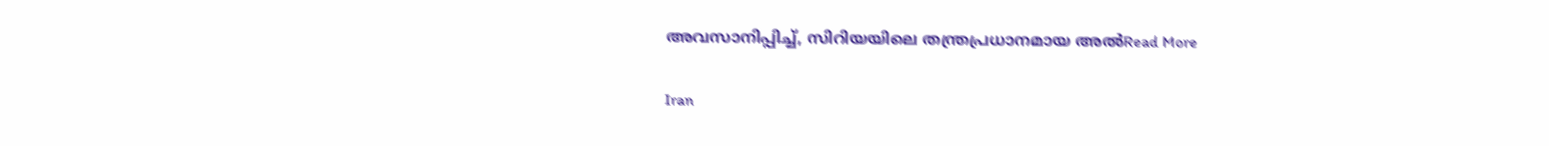അവസാനിപ്പിച്ച്, സിറിയയിലെ തന്ത്രപ്രധാനമായ അൽRead More

Iran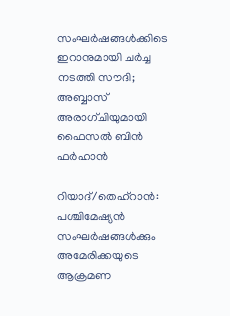സംഘര്‍ഷങ്ങള്‍ക്കിടെ ഇറാനുമായി ചര്‍ച്ച നടത്തി സൗദി; അബ്ബാസ് അരാഗ്ചിയുമായി ഫൈസല്‍ ബിന്‍ ഫര്‍ഹാന്‍

റിയാദ്/തെഹ്റാന്‍: പശ്ചിമേഷ്യന്‍ സംഘര്‍ഷങ്ങള്‍ക്കും അമേരിക്കയുടെ ആക്രമണ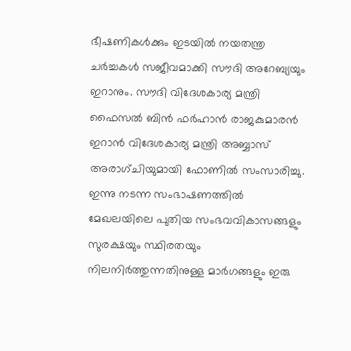ഭീഷണികള്‍ക്കും ഇടയില്‍ നയതന്ത്ര ചര്‍ച്ചകള്‍ സജീവമാക്കി സൗദി അറേബ്യയും ഇറാനും. സൗദി വിദേശകാര്യ മന്ത്രി ഫൈസല്‍ ബിന്‍ ഫര്‍ഹാന്‍ രാജകുമാരന്‍ ഇറാന്‍ വിദേശകാര്യ മന്ത്രി അബ്ബാസ് അരാഗ്ചിയുമായി ഫോണില്‍ സംസാരിച്ചു. ഇന്നു നടന്ന സംഭാഷണത്തില്‍ മേഖലയിലെ പുതിയ സംഭവവികാസങ്ങളും സുരക്ഷയും സ്ഥിരതയും നിലനിര്‍ത്തുന്നതിനുള്ള മാര്‍ഗങ്ങളും ഇരു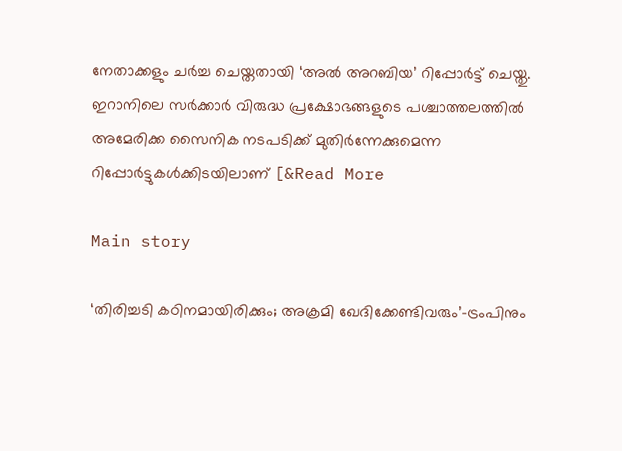നേതാക്കളും ചര്‍ച്ച ചെയ്തതായി ‘അല്‍ അറബിയ’ റിപ്പോര്‍ട്ട് ചെയ്തു. ഇറാനിലെ സര്‍ക്കാര്‍ വിരുദ്ധ പ്രക്ഷോഭങ്ങളുടെ പശ്ചാത്തലത്തില്‍ അമേരിക്ക സൈനിക നടപടിക്ക് മുതിര്‍ന്നേക്കുമെന്ന റിപ്പോര്‍ട്ടുകള്‍ക്കിടയിലാണ് [&Read More

Main story

‘തിരിച്ചടി കഠിനമായിരിക്കും; അക്രമി ഖേദിക്കേണ്ടിവരും’-ട്രംപിനും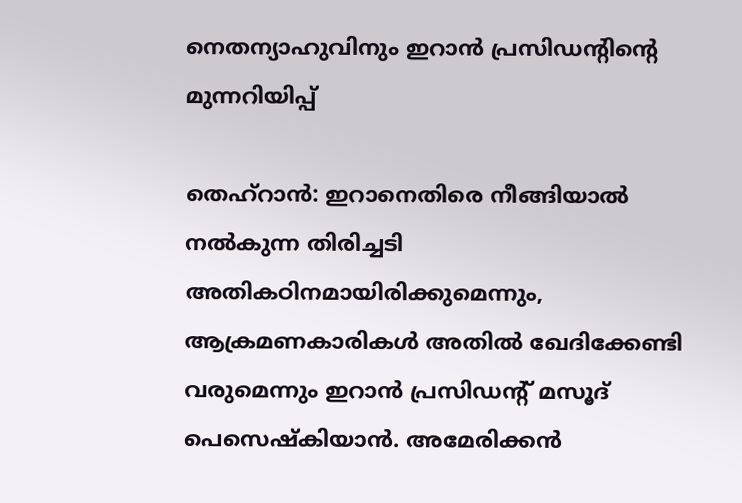നെതന്യാഹുവിനും ഇറാന്‍ പ്രസിഡന്റിന്റെ മുന്നറിയിപ്പ്

തെഹ്റാന്‍: ഇറാനെതിരെ നീങ്ങിയാല്‍ നല്‍കുന്ന തിരിച്ചടി അതികഠിനമായിരിക്കുമെന്നും, ആക്രമണകാരികള്‍ അതില്‍ ഖേദിക്കേണ്ടി വരുമെന്നും ഇറാന്‍ പ്രസിഡന്റ് മസൂദ് പെസെഷ്‌കിയാന്‍. അമേരിക്കന്‍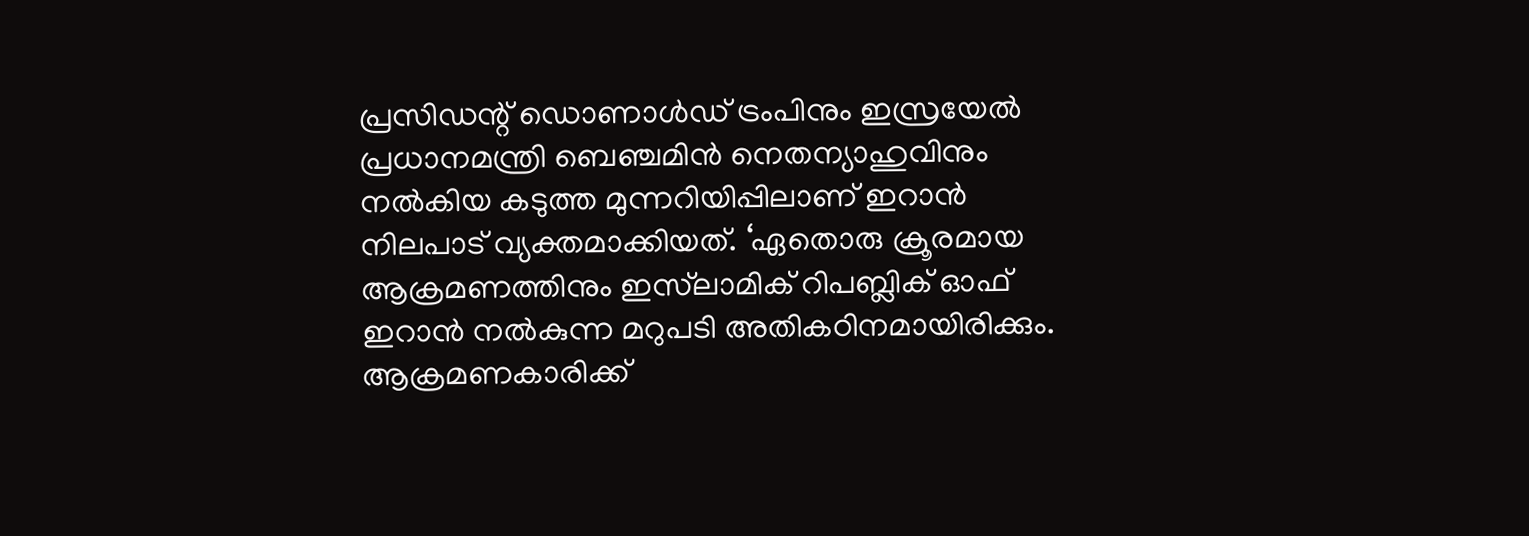പ്രസിഡന്റ് ഡൊണാള്‍ഡ് ട്രംപിനും ഇസ്രയേല്‍ പ്രധാനമന്ത്രി ബെഞ്ചമിന്‍ നെതന്യാഹുവിനും നല്‍കിയ കടുത്ത മുന്നറിയിപ്പിലാണ് ഇറാന്‍ നിലപാട് വ്യക്തമാക്കിയത്. ‘ഏതൊരു ക്രൂരമായ ആക്രമണത്തിനും ഇസ്‌ലാമിക് റിപബ്ലിക് ഓഫ് ഇറാന്‍ നല്‍കുന്ന മറുപടി അതികഠിനമായിരിക്കും. ആക്രമണകാരിക്ക്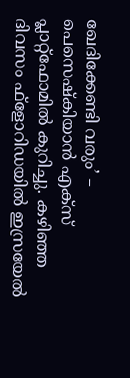ഖേദിക്കേണ്ടി വരും’ – പെസെഷ്‌കിയാന്‍ എക്സ് പ്ലാറ്റ്ഫോമില്‍ കുറിച്ചു. കഴിഞ്ഞ ദിവസം ഫ്‌ളോറിഡയില്‍ ഇസ്രയേല്‍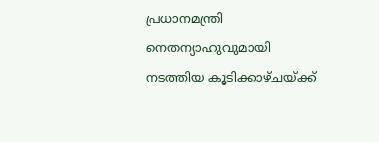പ്രധാനമന്ത്രി നെതന്യാഹുവുമായി നടത്തിയ കൂടിക്കാഴ്ചയ്ക്ക്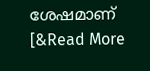ശേഷമാണ് [&Read More